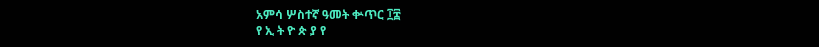አምሳ ሦስተኛ ዓመት ቍጥር ፲፰
የ ኢ ት ዮ ጵ ያ የ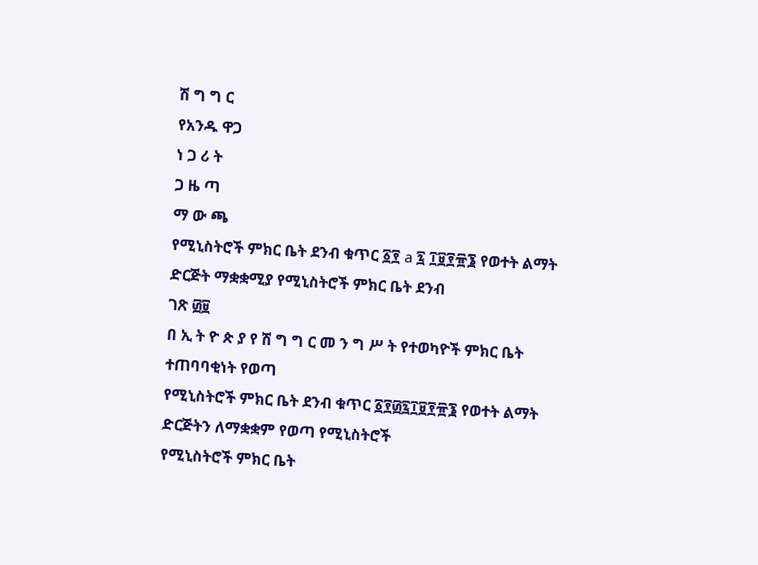ሽ ግ ግ ር
የአንዱ ዋጋ
ነ ጋ ሪ ት
ጋ ዜ ጣ
ማ ው ጫ
የሚኒስትሮች ምክር ቤት ደንብ ቁጥር ፩፻ a ፯ ፲፱፻፹፮ የወተት ልማት ድርጅት ማቋቋሚያ የሚኒስትሮች ምክር ቤት ደንብ
ገጽ ፴፱
በ ኢ ት ዮ ጵ ያ የ ሽ ግ ግ ር መ ን ግ ሥ ት የተወካዮች ምክር ቤት ተጠባባቂነት የወጣ
የሚኒስትሮች ምክር ቤት ደንብ ቁጥር ፩፻፴፯፲፱፻፹፮ የወተት ልማት ድርጅትን ለማቋቋም የወጣ የሚኒስትሮች
የሚኒስትሮች ምክር ቤት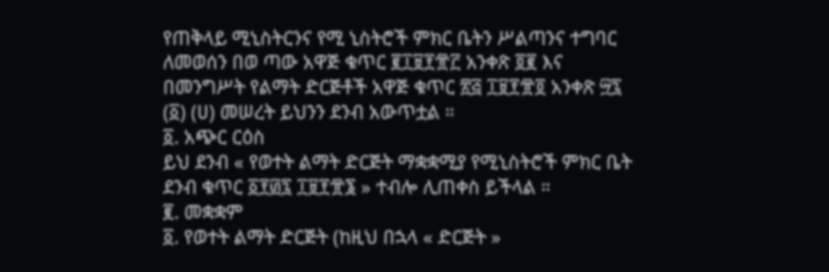የጠቅላይ ሚኒስትርንና የሚ ኒስትሮች ምክር ቤትን ሥልጣንና ተግባር ለመወሰን በወ ጣው አዋጅ ቁጥር ፪፲፱፻፹፫ አንቀጽ ፬፪ እና በመንግሥት የልማት ድርጅቶች አዋጅ ቁጥር ፳፭ ፲፱፻፹፬ አንቀጽ ፵፯ (፩) (ሀ) መሠረት ይህንን ደንብ አውጥቷል ።
፩. አጭር ርዕስ
ይህ ደንብ « የወተት ልማት ድርጅት ማቋቋሚያ የሚኒስትሮች ምክር ቤት ደንብ ቁጥር ፩፻፴፯ ፲፱፻፹፮ » ተብሎ ሊጠቀስ ይችላል ።
፪. መቋቋም
፩. የወተት ልማት ድርጅት (ከዚህ በኋላ « ድርጅት »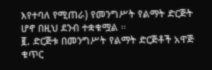እየተባለ የሚጠራ) የመንግሥት የልማት ድርጅት ሆኖ በዚህ ደንብ ተቋቁሟል ።
፪. ድርጅቱ በመንግሥት የልማት ድርጅቶች አዋጅ ቁጥር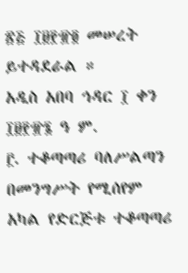፳፭ ፲፱፻፹፬ መሠረት ይተዳደራል ።
አዲስ አበባ ኅዳር ፲ ቀን ፲፱፻፹፮ ዓ ም.
፫. ተቆጣጣሪ ባለሥልጣን
በመንግሥት የሚሰየም አካል የድርጅቱ ተቆጣጣሪ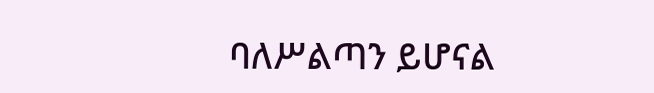ባለሥልጣን ይሆናል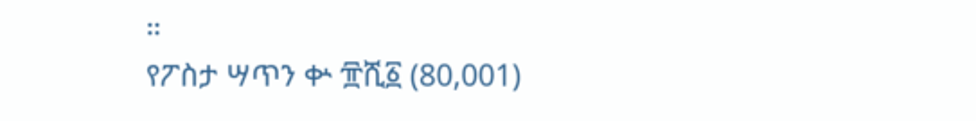።
የፖስታ ሣጥን ቍ ፹ሺ፩ (80,001)